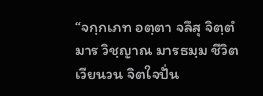“จกฺกเภท อตฺตา จลึสุ จิตฺตํ มาร วิชฺญาณ มารธมฺม ชีวิตเวียนวน จิตใจปั่น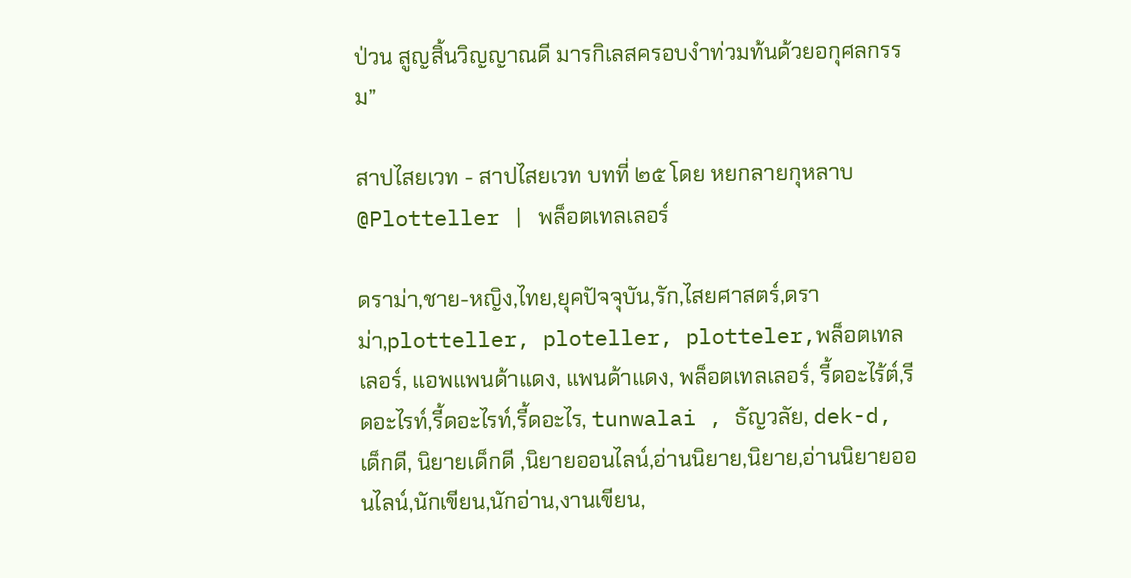ป่วน สูญสิ้นวิญญาณดี มารกิเลสครอบงำท่วมท้นด้วยอกุศลกรรม”

สาปไสยเวท - สาปไสยเวท บทที่ ๒๕ โดย หยกลายกุหลาบ @Plotteller | พล็อตเทลเลอร์

ดราม่า,ชาย-หญิง,ไทย,ยุคปัจจุบัน,รัก,ไสยศาสตร์,ดราม่า,plotteller, ploteller, plotteler,พล็อตเทลเลอร์, แอพแพนด้าแดง, แพนด้าแดง, พล็อตเทลเลอร์, รี้ดอะไร้ต์,รีดอะไรท์,รี้ดอะไรท์,รี้ดอะไร, tunwalai , ธัญวลัย, dek-d, เด็กดี, นิยายเด็กดี ,นิยายออนไลน์,อ่านนิยาย,นิยาย,อ่านนิยายออนไลน์,นักเขียน,นักอ่าน,งานเขียน,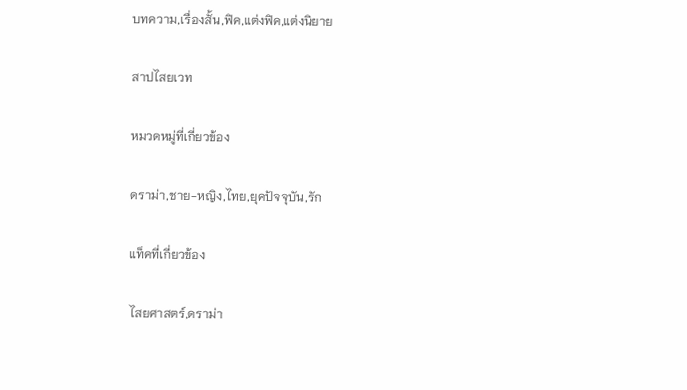บทความ,เรื่องสั้น,ฟิค,แต่งฟิค,แต่งนิยาย

สาปไสยเวท

หมวดหมู่ที่เกี่ยวข้อง

ดราม่า,ชาย-หญิง,ไทย,ยุคปัจจุบัน,รัก

แท็คที่เกี่ยวข้อง

ไสยศาสตร์,ดราม่า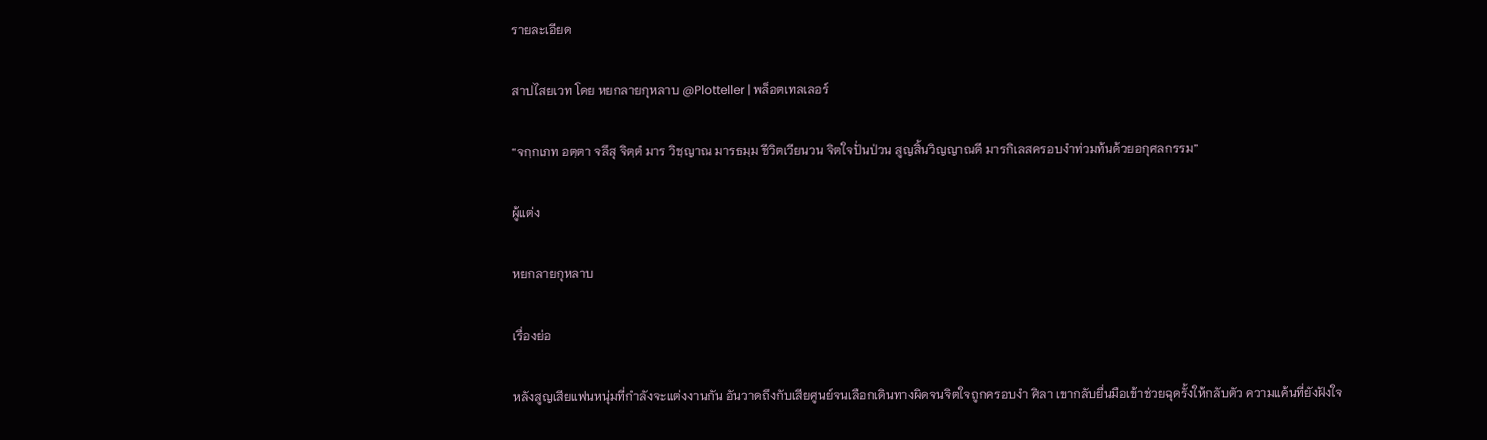รายละเอียด

สาปไสยเวท โดย หยกลายกุหลาบ @Plotteller | พล็อตเทลเลอร์

“จกฺกเภท อตฺตา จลึสุ จิตฺตํ มาร วิชฺญาณ มารธมฺม ชีวิตเวียนวน จิตใจปั่นป่วน สูญสิ้นวิญญาณดี มารกิเลสครอบงำท่วมท้นด้วยอกุศลกรรม”

ผู้แต่ง

หยกลายกุหลาบ

เรื่องย่อ

หลังสูญเสียแฟนหนุ่มที่กำลังจะแต่งงานกัน อันวาดถึงกับเสียศูนย์จนเลือกเดินทางผิดจนจิตใจถูกครอบงำ ศิลา เขากลับยื่นมือเข้าช่วยฉุดรั้งให้กลับตัว ความแค้นที่ยังฝังใจ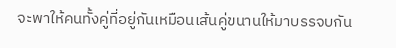จะพาให้คนทั้งคู่ที่อยู่กันเหมือนเส้นคู่ขนานให้มาบรรจบกัน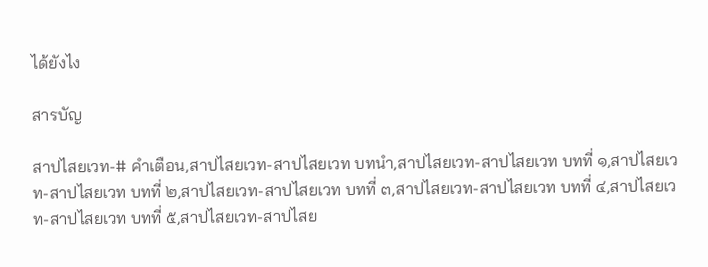ได้ยังไง

สารบัญ

สาปไสยเวท-# คำเตือน,สาปไสยเวท-สาปไสยเวท บทนำ,สาปไสยเวท-สาปไสยเวท บทที่ ๑,สาปไสยเวท-สาปไสยเวท บทที่ ๒,สาปไสยเวท-สาปไสยเวท บทที่ ๓,สาปไสยเวท-สาปไสยเวท บทที่ ๔,สาปไสยเวท-สาปไสยเวท บทที่ ๕,สาปไสยเวท-สาปไสย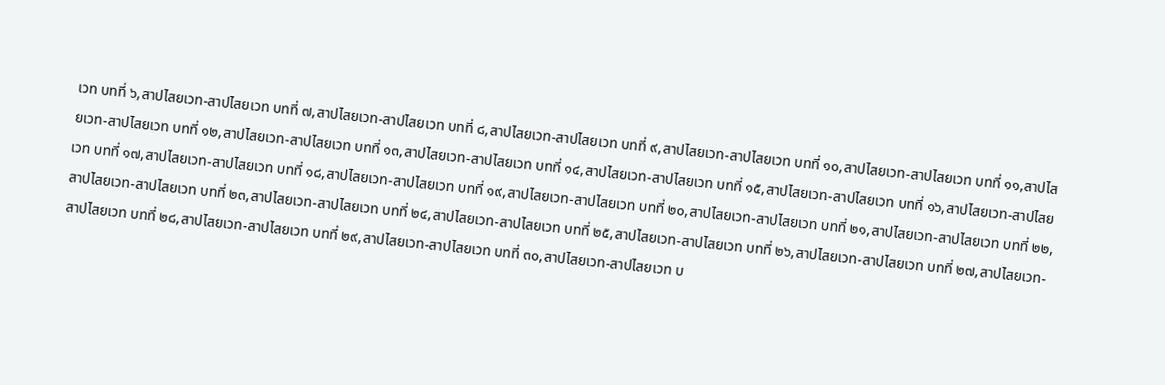เวท บทที่ ๖,สาปไสยเวท-สาปไสยเวท บทที่ ๗,สาปไสยเวท-สาปไสยเวท บทที่ ๘,สาปไสยเวท-สาปไสยเวท บทที่ ๙,สาปไสยเวท-สาปไสยเวท บทที่ ๑๐,สาปไสยเวท-สาปไสยเวท บทที่ ๑๑,สาปไสยเวท-สาปไสยเวท บทที่ ๑๒,สาปไสยเวท-สาปไสยเวท บทที่ ๑๓,สาปไสยเวท-สาปไสยเวท บทที่ ๑๔,สาปไสยเวท-สาปไสยเวท บทที่ ๑๕,สาปไสยเวท-สาปไสยเวท บทที่ ๑๖,สาปไสยเวท-สาปไสยเวท บทที่ ๑๗,สาปไสยเวท-สาปไสยเวท บทที่ ๑๘,สาปไสยเวท-สาปไสยเวท บทที่ ๑๙,สาปไสยเวท-สาปไสยเวท บทที่ ๒๐,สาปไสยเวท-สาปไสยเวท บทที่ ๒๑,สาปไสยเวท-สาปไสยเวท บทที่ ๒๒,สาปไสยเวท-สาปไสยเวท บทที่ ๒๓,สาปไสยเวท-สาปไสยเวท บทที่ ๒๔,สาปไสยเวท-สาปไสยเวท บทที่ ๒๕,สาปไสยเวท-สาปไสยเวท บทที่ ๒๖,สาปไสยเวท-สาปไสยเวท บทที่ ๒๗,สาปไสยเวท-สาปไสยเวท บทที่ ๒๘,สาปไสยเวท-สาปไสยเวท บทที่ ๒๙,สาปไสยเวท-สาปไสยเวท บทที่ ๓๐,สาปไสยเวท-สาปไสยเวท บ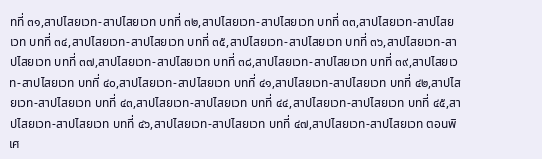ทที่ ๓๑,สาปไสยเวท-สาปไสยเวท บทที่ ๓๒,สาปไสยเวท-สาปไสยเวท บทที่ ๓๓,สาปไสยเวท-สาปไสยเวท บทที่ ๓๔,สาปไสยเวท-สาปไสยเวท บทที่ ๓๕,สาปไสยเวท-สาปไสยเวท บทที่ ๓๖,สาปไสยเวท-สาปไสยเวท บทที่ ๓๗,สาปไสยเวท-สาปไสยเวท บทที่ ๓๘,สาปไสยเวท-สาปไสยเวท บทที่ ๓๙,สาปไสยเวท-สาปไสยเวท บทที่ ๔๐,สาปไสยเวท-สาปไสยเวท บทที่ ๔๑,สาปไสยเวท-สาปไสยเวท บทที่ ๔๒,สาปไสยเวท-สาปไสยเวท บทที่ ๔๓,สาปไสยเวท-สาปไสยเวท บทที่ ๔๔,สาปไสยเวท-สาปไสยเวท บทที่ ๔๕,สาปไสยเวท-สาปไสยเวท บทที่ ๔๖,สาปไสยเวท-สาปไสยเวท บทที่ ๔๗,สาปไสยเวท-สาปไสยเวท ตอนพิเศ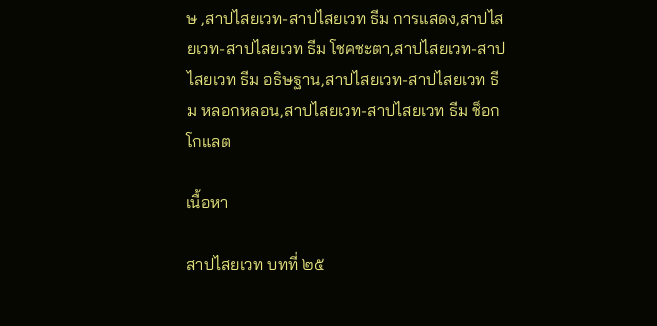ษ ,สาปไสยเวท-สาปไสยเวท ธีม การแสดง,สาปไสยเวท-สาปไสยเวท ธีม โชคชะตา,สาปไสยเวท-สาปไสยเวท ธีม อธิษฐาน,สาปไสยเวท-สาปไสยเวท ธีม หลอกหลอน,สาปไสยเวท-สาปไสยเวท ธีม ช็อกโกแลต

เนื้อหา

สาปไสยเวท บทที่ ๒๕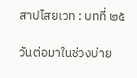สาปไสยเวท : บทที่ ๒๕

วันต่อมาในช่วงบ่าย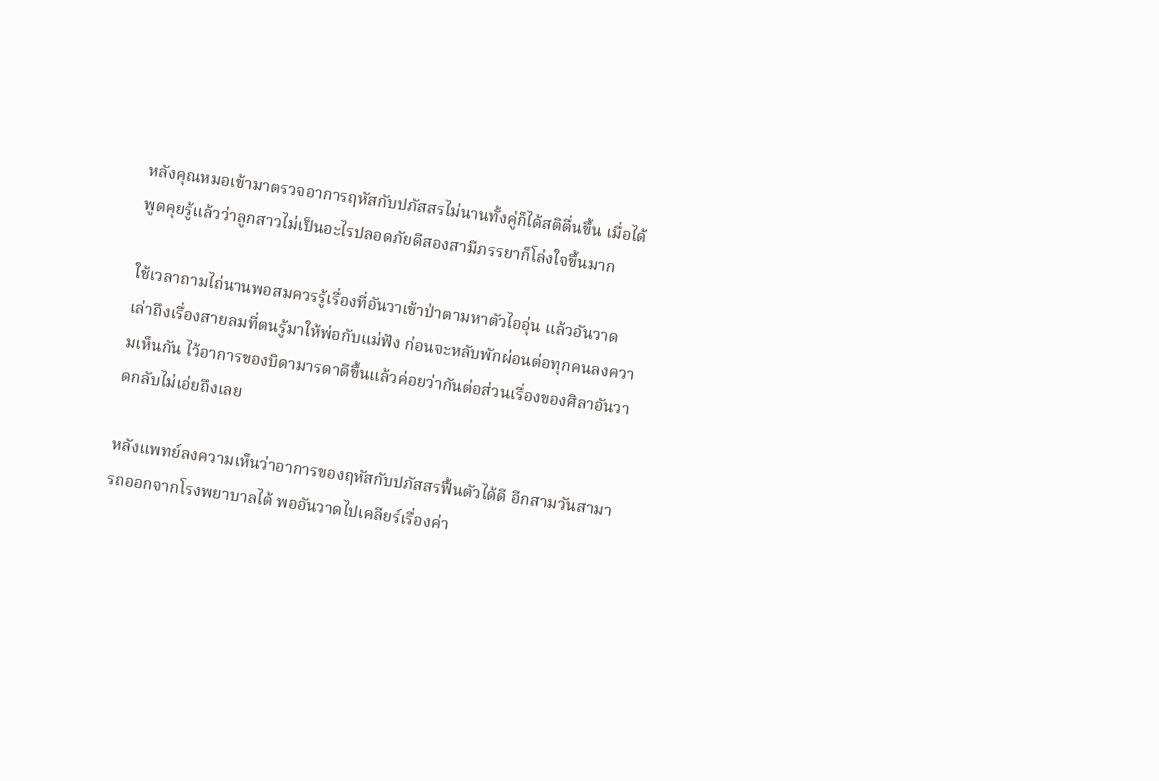หลังคุณหมอเข้ามาตรวจอาการฤหัสกับปภัสสรไม่นานทั้งคู่ก็ได้สติตื่นขึ้น เมื่อได้พูดคุยรู้แล้วว่าลูกสาวไม่เป็นอะไรปลอดภัยดีสองสามีภรรยาก็โล่งใจขึ้นมาก

ใช้เวลาถามไถ่นานพอสมควรรู้เรื่องที่อันวาเข้าป่าตามหาตัวไออุ่น แล้วอันวาดเล่าถึงเรื่องสายลมที่ตนรู้มาให้พ่อกับแม่ฟัง ก่อนจะหลับพักผ่อนต่อทุกคนลงความเห็นกัน ไว้อาการของบิดามารดาดีขึ้นแล้วค่อยว่ากันต่อส่วนเรื่องของศิลาอันวาดกลับไม่เอ่ยถึงเลย

หลังแพทย์ลงความเห็นว่าอาการของฤหัสกับปภัสสรฟื้นตัวได้ดี อีกสามวันสามารถออกจากโรงพยาบาลได้ พออันวาดไปเคลียร์เรื่องค่า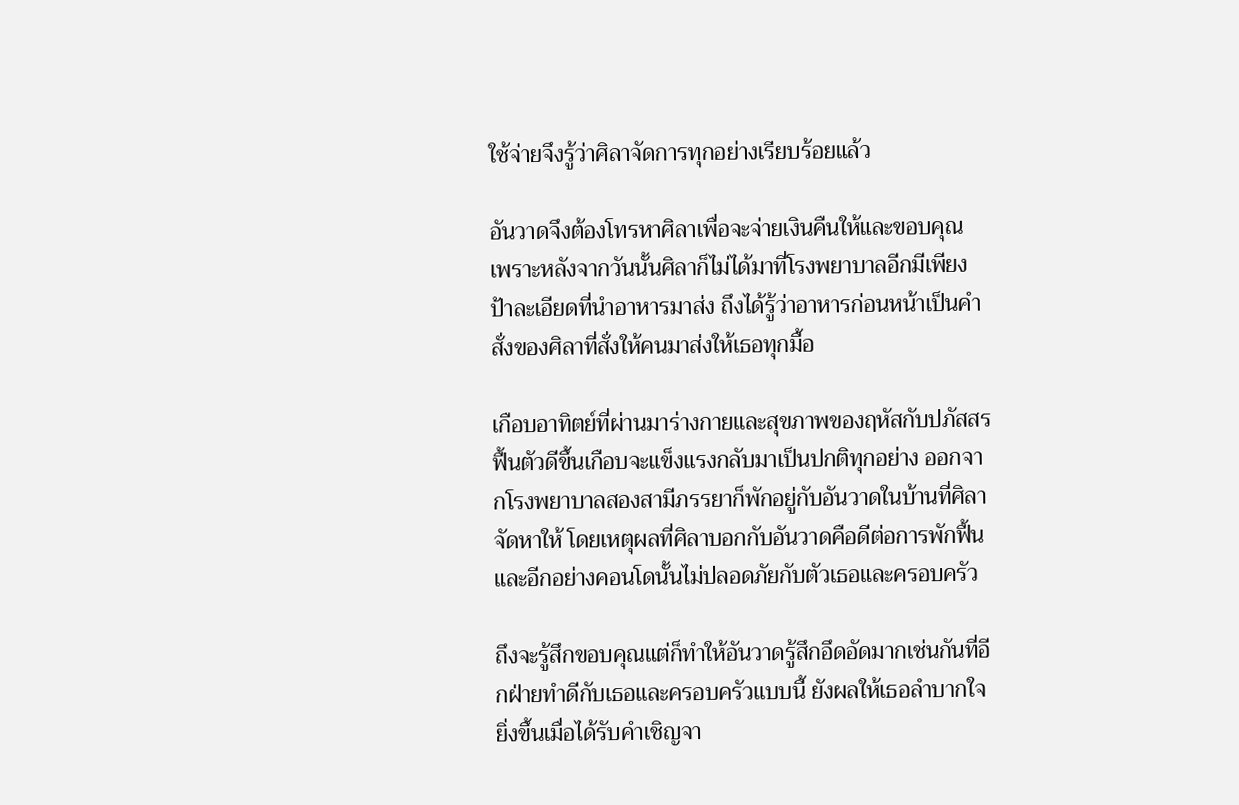ใช้จ่ายจึงรู้ว่าศิลาจัดการทุกอย่างเรียบร้อยแล้ว

อันวาดจึงต้องโทรหาศิลาเพื่อจะจ่ายเงินคืนให้และขอบคุณ เพราะหลังจากวันนั้นศิลาก็ไม่ได้มาที่โรงพยาบาลอีกมีเพียงป้าละเอียดที่นำอาหารมาส่ง ถึงได้รู้ว่าอาหารก่อนหน้าเป็นคำสั่งของศิลาที่สั่งให้คนมาส่งให้เธอทุกมื้อ

เกือบอาทิตย์ที่ผ่านมาร่างกายและสุขภาพของฤหัสกับปภัสสรฟื้นตัวดีขึ้นเกือบจะแข็งแรงกลับมาเป็นปกติทุกอย่าง ออกจากโรงพยาบาลสองสามีภรรยาก็พักอยู่กับอันวาดในบ้านที่ศิลาจัดหาให้ โดยเหตุผลที่ศิลาบอกกับอันวาดคือดีต่อการพักฟื้น และอีกอย่างคอนโดนั้นไม่ปลอดภัยกับตัวเธอและครอบครัว

ถึงจะรู้สึกขอบคุณแต่ก็ทำให้อันวาดรู้สึกอึดอัดมากเช่นกันที่อีกฝ่ายทำดีกับเธอและครอบครัวแบบนี้ ยังผลให้เธอลำบากใจยิ่งขึ้นเมื่อได้รับคำเชิญจา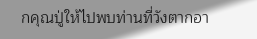กคุณปู่ให้ไปพบท่านที่วังตากอา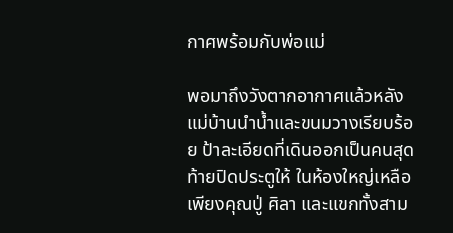กาศพร้อมกับพ่อแม่

พอมาถึงวังตากอากาศแล้วหลังแม่บ้านนำน้ำและขนมวางเรียบร้อย ป้าละเอียดที่เดินออกเป็นคนสุดท้ายปิดประตูให้ ในห้องใหญ่เหลือเพียงคุณปู่ ศิลา และแขกทั้งสาม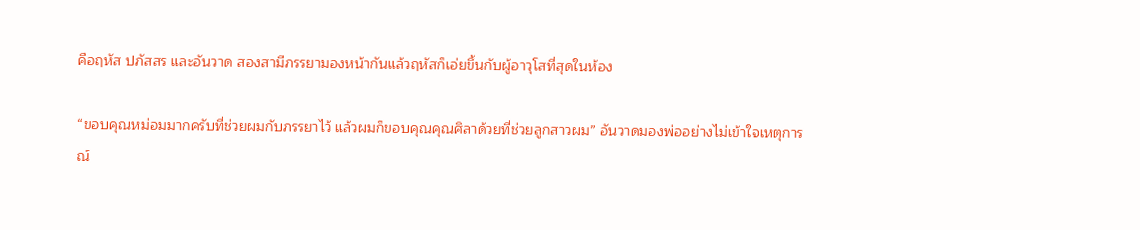คือฤหัส ปภัสสร และอันวาด สองสามีภรรยามองหน้ากันแล้วฤหัสก็เอ่ยขึ้นกับผู้อาวุโสที่สุดในห้อง

“ขอบคุณหม่อมมากครับที่ช่วยผมกับภรรยาไว้ แล้วผมก็ขอบคุณคุณศิลาด้วยที่ช่วยลูกสาวผม” อันวาดมองพ่ออย่างไม่เข้าใจเหตุการณ์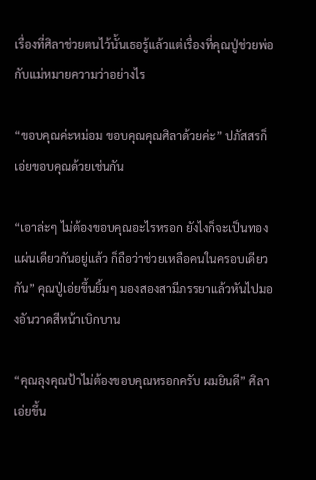เรื่องที่ศิลาช่วยตนไว้นั้นเธอรู้แล้วแต่เรื่องที่คุณปู่ช่วยพ่อกับแม่หมายความว่าอย่างไร

“ขอบคุณค่ะหม่อม ขอบคุณคุณศิลาด้วยค่ะ” ปภัสสรก็เอ่ยขอบคุณด้วยเช่นกัน

“เอาล่ะๆ ไม่ต้องขอบคุณอะไรหรอก ยังไงก็จะเป็นทองแผ่นเดียวกันอยู่แล้ว ก็ถือว่าช่วยเหลือคนในครอบเดียวกัน” คุณปู่เอ่ยขึ้นยิ้มๆ มองสองสามีภรรยาแล้วหันไปมองอันวาดสีหน้าเบิกบาน

“คุณลุงคุณป้าไม่ต้องขอบคุณหรอกครับ ผมยินดี” ศิลาเอ่ยขึ้น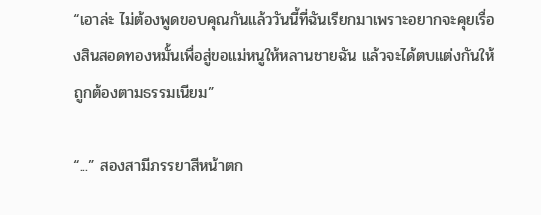“เอาล่ะ ไม่ต้องพูดขอบคุณกันแล้ววันนี้ที่ฉันเรียกมาเพราะอยากจะคุยเรื่องสินสอดทองหมั้นเพื่อสู่ขอแม่หนูให้หลานชายฉัน แล้วจะได้ตบแต่งกันให้ถูกต้องตามธรรมเนียม”

“...” สองสามีภรรยาสีหน้าตก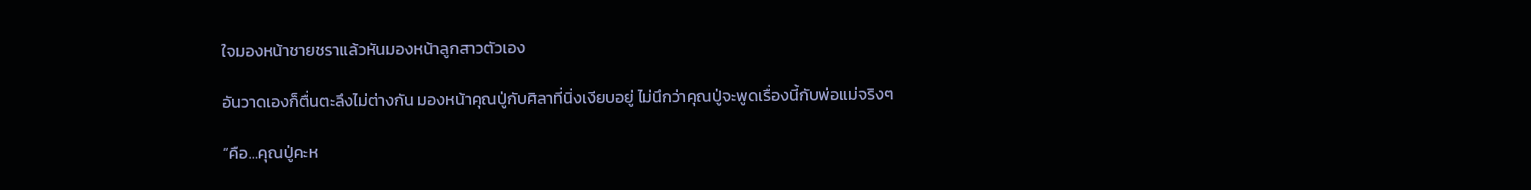ใจมองหน้าชายชราแล้วหันมองหน้าลูกสาวตัวเอง

อันวาดเองก็ตื่นตะลึงไม่ต่างกัน มองหน้าคุณปู่กับศิลาที่นิ่งเงียบอยู่ ไม่นึกว่าคุณปู่จะพูดเรื่องนี้กับพ่อแม่จริงๆ

“คือ…คุณปู่คะห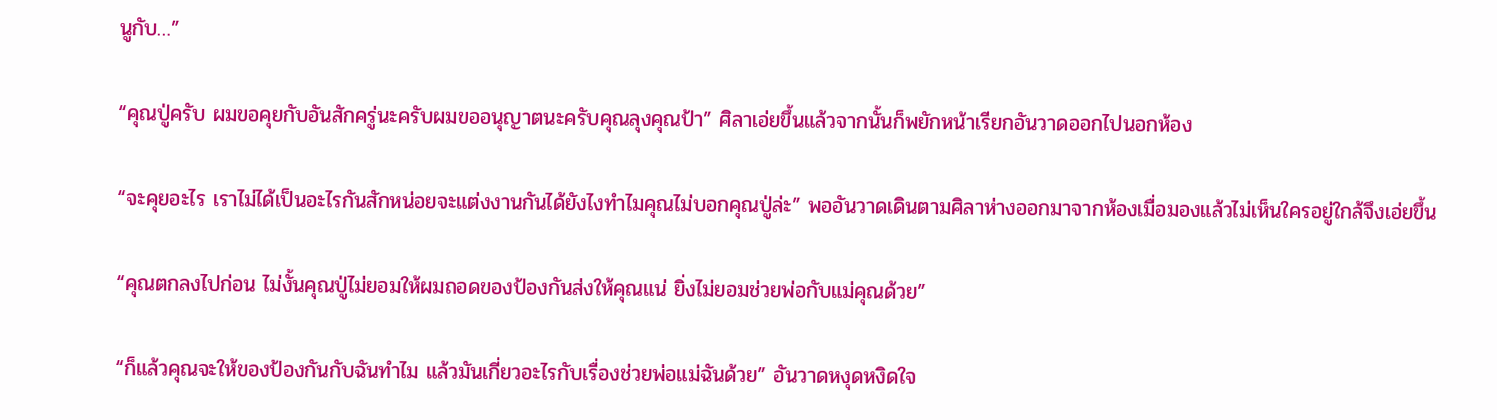นูกับ…”

“คุณปู่ครับ ผมขอคุยกับอันสักครู่นะครับผมขออนุญาตนะครับคุณลุงคุณป้า” ศิลาเอ่ยขึ้นแล้วจากนั้นก็พยักหน้าเรียกอันวาดออกไปนอกห้อง

“จะคุยอะไร เราไม่ได้เป็นอะไรกันสักหน่อยจะแต่งงานกันได้ยังไงทำไมคุณไม่บอกคุณปู่ล่ะ” พออันวาดเดินตามศิลาห่างออกมาจากห้องเมื่อมองแล้วไม่เห็นใครอยู่ใกล้จึงเอ่ยขึ้น

“คุณตกลงไปก่อน ไม่งั้นคุณปู่ไม่ยอมให้ผมถอดของป้องกันส่งให้คุณแน่ ยิ่งไม่ยอมช่วยพ่อกับแม่คุณด้วย”

“ก็แล้วคุณจะให้ของป้องกันกับฉันทำไม แล้วมันเกี่ยวอะไรกับเรื่องช่วยพ่อแม่ฉันด้วย” อันวาดหงุดหงิดใจ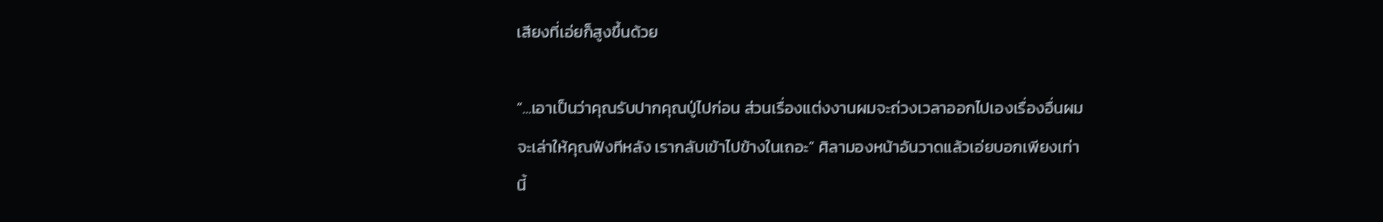เสียงที่เอ่ยก็สูงขึ้นด้วย

“...เอาเป็นว่าคุณรับปากคุณปู่ไปก่อน ส่วนเรื่องแต่งงานผมจะถ่วงเวลาออกไปเองเรื่องอื่นผมจะเล่าให้คุณฟังทีหลัง เรากลับเข้าไปข้างในเถอะ” ศิลามองหน้าอันวาดแล้วเอ่ยบอกเพียงเท่านี้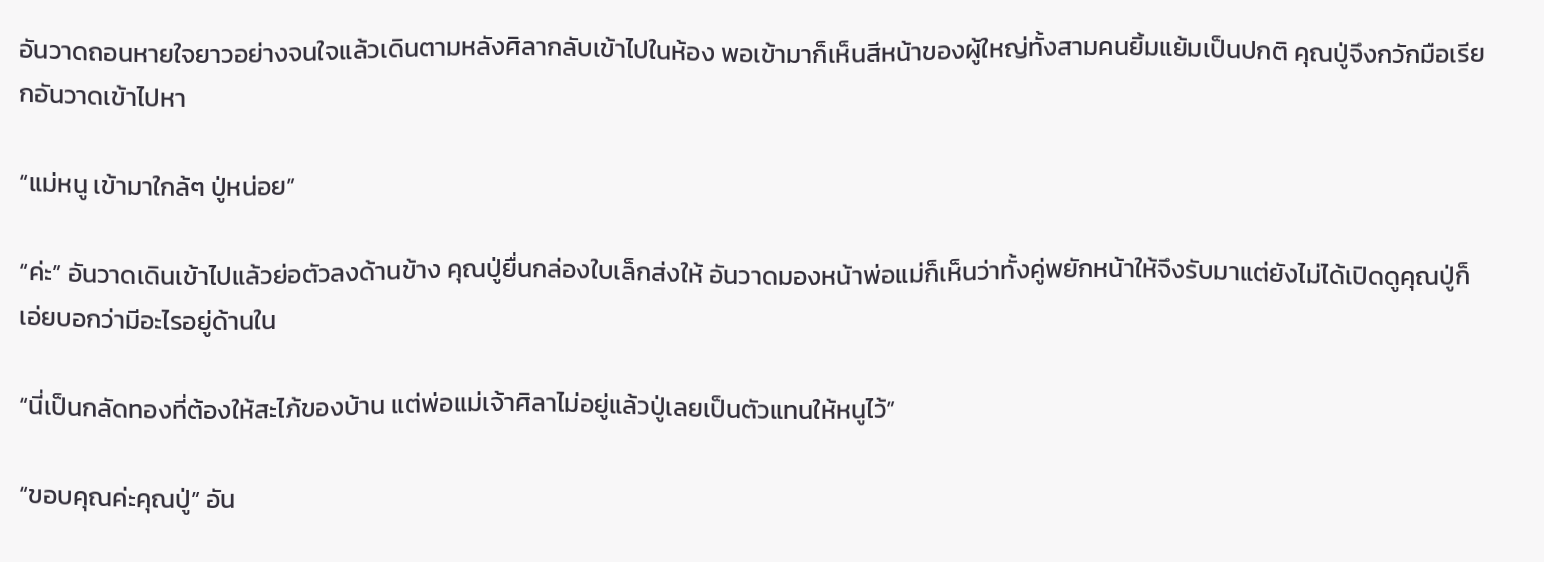อันวาดถอนหายใจยาวอย่างจนใจแล้วเดินตามหลังศิลากลับเข้าไปในห้อง พอเข้ามาก็เห็นสีหน้าของผู้ใหญ่ทั้งสามคนยิ้มแย้มเป็นปกติ คุณปู่จึงกวักมือเรียกอันวาดเข้าไปหา

“แม่หนู เข้ามาใกล้ๆ ปู่หน่อย”

“ค่ะ” อันวาดเดินเข้าไปแล้วย่อตัวลงด้านข้าง คุณปู่ยื่นกล่องใบเล็กส่งให้ อันวาดมองหน้าพ่อแม่ก็เห็นว่าทั้งคู่พยักหน้าให้จึงรับมาแต่ยังไม่ได้เปิดดูคุณปู่ก็เอ่ยบอกว่ามีอะไรอยู่ด้านใน

“นี่เป็นกลัดทองที่ต้องให้สะไภ้ของบ้าน แต่พ่อแม่เจ้าศิลาไม่อยู่แล้วปู่เลยเป็นตัวแทนให้หนูไว้”

“ขอบคุณค่ะคุณปู่” อัน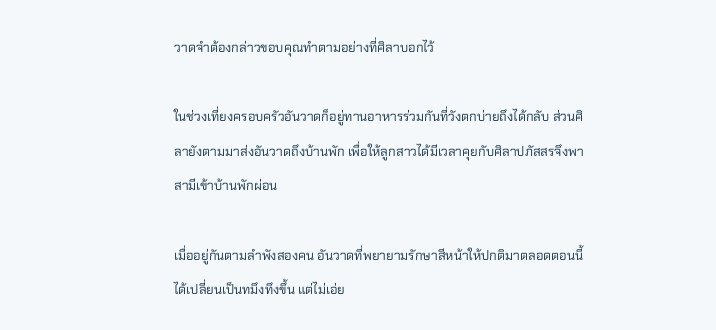วาดจำต้องกล่าวขอบคุณทำตามอย่างที่ศิลาบอกไว้

ในช่วงเที่ยงครอบครัวอันวาดก็อยู่ทานอาหารร่วมกันที่วังตกบ่ายถึงได้กลับ ส่วนศิลายังตามมาส่งอันวาดถึงบ้านพัก เพื่อให้ลูกสาวได้มีเวลาคุยกับศิลาปภัสสรจึงพาสามีเข้าบ้านพักผ่อน

เมื่ออยู่กันตามลำพังสองคน อันวาดที่พยายามรักษาสีหน้าให้ปกติมาตลอดตอนนี้ได้เปลี่ยนเป็นทมึงทึงขึ้น แต่ไม่เอ่ย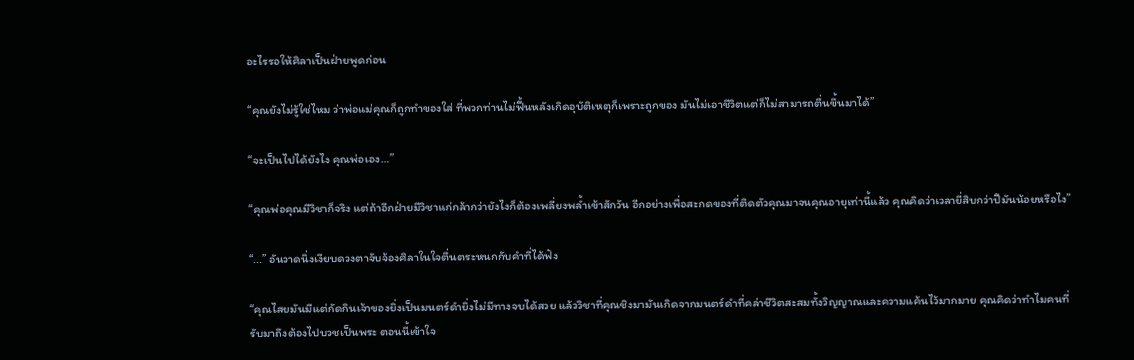อะไรรอให้ศิลาเป็นฝ่ายพูดก่อน

“คุณยังไม่รู้ใช่ไหม ว่าพ่อแม่คุณก็ถูกทำของใส่ ที่พวกท่านไม่ฟื้นหลังเกิดอุบัติเหตุก็เพราะถูกของ มันไม่เอาชีวิตแต่ก็ไม่สามารถตื่นขึ้นมาได้”

“จะเป็นไปได้ยังไง คุณพ่อเอง…”

“คุณพ่อคุณมีวิชาก็จริง แต่ถ้าอีกฝ่ายมีวิชาแก่กล้ากว่ายังไงก็ต้องเพลี่ยงพล้ำเข้าสักวัน อีกอย่างเพื่อสะกดของที่ติดตัวคุณมาจนคุณอายุเท่านี้แล้ว คุณคิดว่าเวลายี่สิบกว่าปีมันน้อยหรือไง”

“...” อันวาดนิ่งเงียบดวงตาจับจ้องศิลาในใจตื่นตระหนกกับคำที่ได้ฟัง

“คุณไสยมันมีแต่กัดกินเจ้าของยิ่งเป็นมนตร์ดำยิ่งไม่มีทางจบได้สวย แล้ววิชาที่คุณชิงมามันเกิดจากมนตร์ดำที่คล่าชีวิตสะสมทั้งวิญญาณและความแค้นไว้มากมาย คุณคิดว่าทำไมคนที่รับมาถึงต้องไปบวชเป็นพระ ตอนนี้เข้าใจ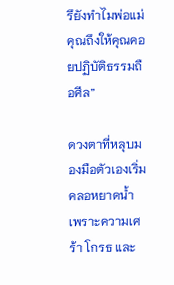รึยังทำไมพ่อแม่คุณถึงให้คุณคอยปฏิบัติธรรมถือศีล”

ดวงตาที่หลุบมองมือตัวเองเริ่มคลอหยาดน้ำ เพราะความเศร้า โกรธ และ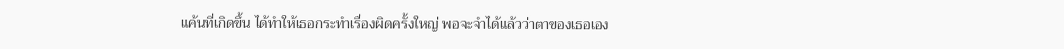แค้นที่เกิดขึ้น ได้ทำให้เธอกระทำเรื่องผิดครั้งใหญ่ พอจะจำได้แล้วว่าตาของเธอเอง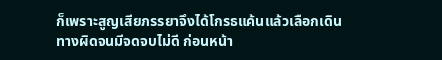ก็เพราะสูญเสียภรรยาจึงได้โกรธแค้นแล้วเลือกเดินทางผิดจนมีจดจบไม่ดี ก่อนหน้า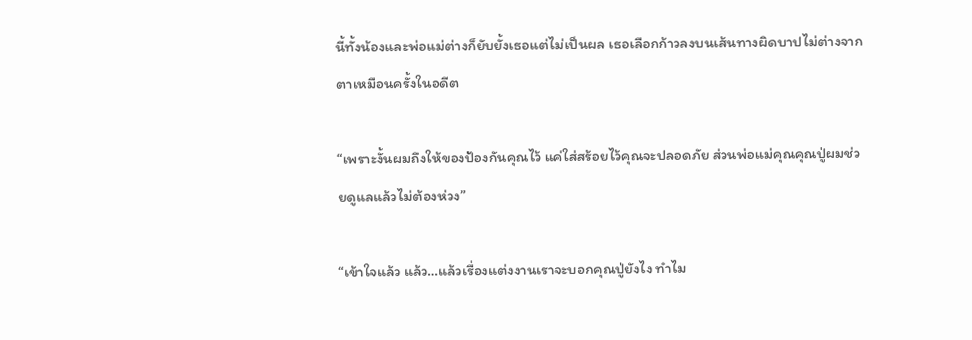นี้ทั้งน้องและพ่อแม่ต่างก็ยับยั้งเธอแต่ไม่เป็นผล เธอเลือกก้าวลงบนเส้นทางผิดบาปไม่ต่างจากตาเหมือนครั้งในอดีต

“เพราะงั้นผมถึงให้ของป้องกันคุณไว้ แค่ใส่สร้อยไว้คุณจะปลอดภัย ส่วนพ่อแม่คุณคุณปู่ผมช่วยดูแลแล้วไม่ต้องห่วง”

“เข้าใจแล้ว แล้ว…แล้วเรื่องแต่งงานเราจะบอกคุณปู่ยังไง ทำไม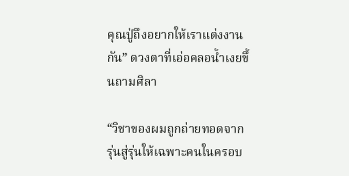คุณปู่ถึงอยากให้เราแต่งงานกัน” ดวงตาที่เอ่อคลอน้ำเงยขึ้นถามศิลา

“วิชาของผมถูกถ่ายทอดจากรุ่นสู่รุ่นให้เฉพาะคนในครอบ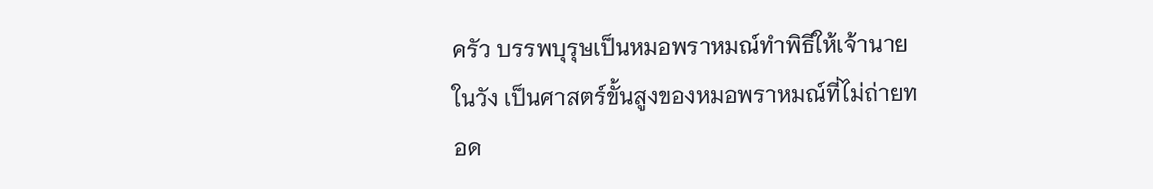ครัว บรรพบุรุษเป็นหมอพราหมณ์ทำพิธีให้เจ้านายในวัง เป็นศาสตร์ขั้นสูงของหมอพราหมณ์ที่ไม่ถ่ายทอด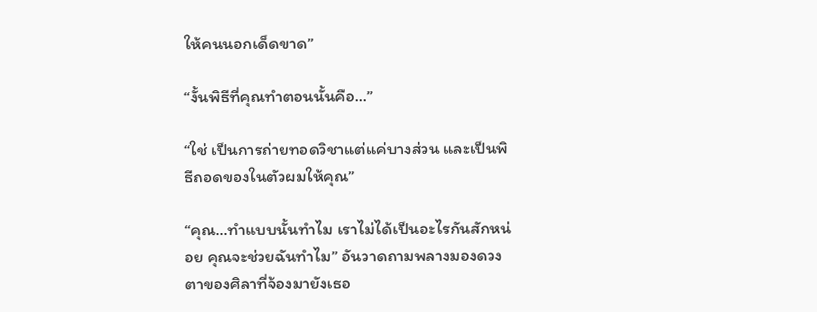ให้คนนอกเด็ดขาด”

“งั้นพิธีที่คุณทำตอนนั้นคือ…”

“ใช่ เป็นการถ่ายทอดวิชาแต่แค่บางส่วน และเป็นพิธีถอดของในตัวผมให้คุณ”

“คุณ…ทำแบบนั้นทำไม เราไม่ได้เป็นอะไรกันสักหน่อย คุณจะช่วยฉันทำไม” อันวาดถามพลางมองดวงตาของศิลาที่จ้องมายังเธอ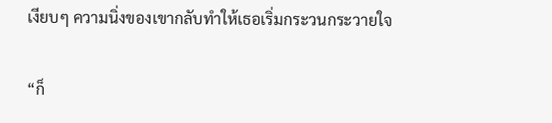เงียบๆ ความนิ่งของเขากลับทำให้เธอเริ่มกระวนกระวายใจ

“ก็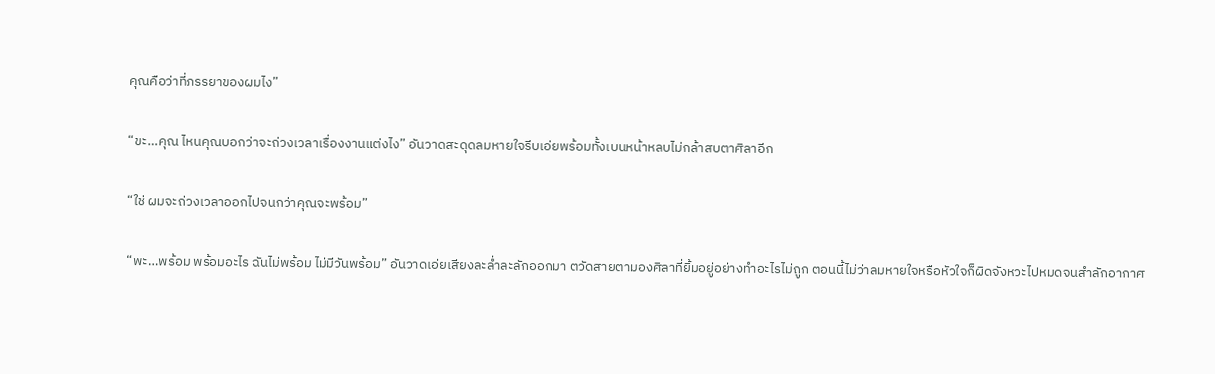คุณคือว่าที่ภรรยาของผมไง”

“ขะ…คุณ ไหนคุณบอกว่าจะถ่วงเวลาเรื่องงานแต่งไง” อันวาดสะดุดลมหายใจรีบเอ่ยพร้อมทั้งเบนหน้าหลบไม่กล้าสบตาศิลาอีก

“ใช่ ผมจะถ่วงเวลาออกไปจนกว่าคุณจะพร้อม”

“พะ…พร้อม พร้อมอะไร ฉันไม่พร้อม ไม่มีวันพร้อม” อันวาดเอ่ยเสียงละล่ำละลักออกมา ตวัดสายตามองศิลาที่ยิ้มอยู่อย่างทำอะไรไม่ถูก ตอนนี้ไม่ว่าลมหายใจหรือหัวใจก็ผิดจังหวะไปหมดจนสำลักอากาศ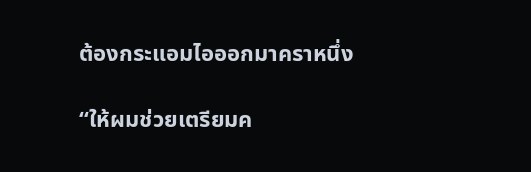ต้องกระแอมไอออกมาคราหนึ่ง

“ให้ผมช่วยเตรียมค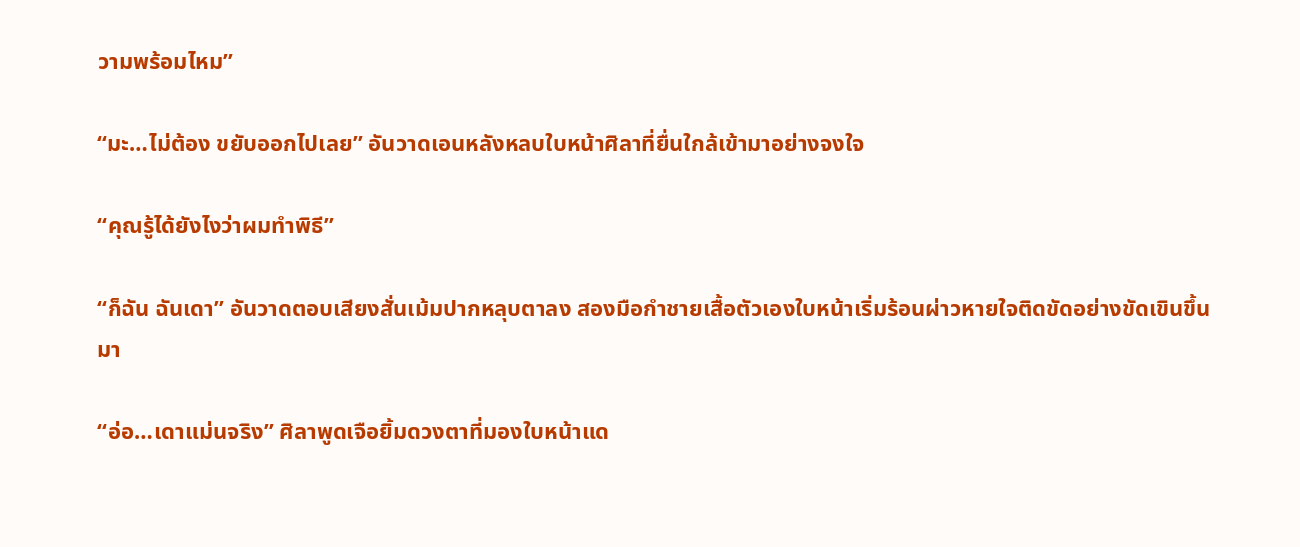วามพร้อมไหม”

“มะ…ไม่ต้อง ขยับออกไปเลย” อันวาดเอนหลังหลบใบหน้าศิลาที่ยื่นใกล้เข้ามาอย่างจงใจ

“คุณรู้ได้ยังไงว่าผมทำพิธี”

“ก็ฉัน ฉันเดา” อันวาดตอบเสียงสั่นเม้มปากหลุบตาลง สองมือกำชายเสื้อตัวเองใบหน้าเริ่มร้อนผ่าวหายใจติดขัดอย่างขัดเขินขึ้นมา

“อ่อ…เดาแม่นจริง” ศิลาพูดเจือยิ้มดวงตาที่มองใบหน้าแด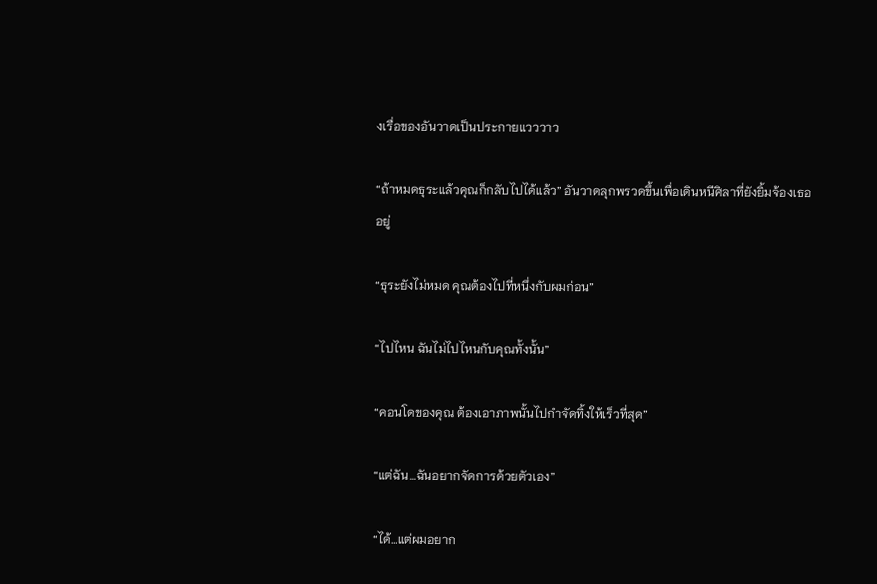งเรื่อของอันวาดเป็นประกายแวววาว

“ถ้าหมดธุระแล้วคุณก็กลับไปได้แล้ว” อันวาดลุกพรวดขึ้นเพื่อเดินหนีศิลาที่ยังยิ้มจ้องเธออยู่

“ธุระยังไม่หมด คุณต้องไปที่หนึ่งกับผมก่อน”

“ไปไหน ฉันไม่ไปไหนกับคุณทั้งนั้น”

“คอนโดของคุณ ต้องเอาภาพนั้นไปกำจัดทิ้งให้เร็วที่สุด”

“แต่ฉัน…ฉันอยากจัดการด้วยตัวเอง”

“ได้…แต่ผมอยาก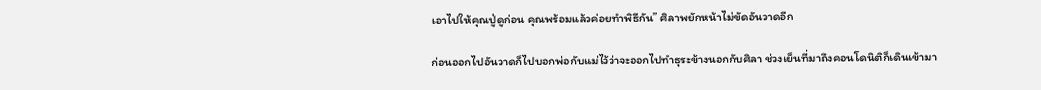เอาไปให้คุณปู่ดูก่อน คุณพร้อมแล้วค่อยทำพิธีกัน” ศิลาพยักหน้าไม่ขัดอันวาดอีก

ก่อนออกไปอันวาดก็ไปบอกพ่อกับแม่ไว้ว่าจะออกไปทำธุระข้างนอกกับศิลา ช่วงเย็นที่มาถึงคอนโดนิติก็เดินเข้ามา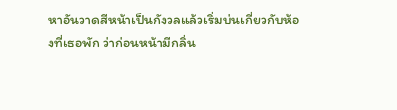หาอันวาดสีหน้าเป็นกังวลแล้วเริ่มบ่นเกี่ยวกับห้องที่เธอพัก ว่าก่อนหน้ามีกลิ่น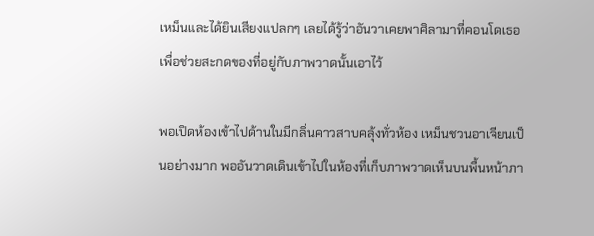เหม็นและได้ยินเสียงแปลกๆ เลยได้รู้ว่าอันวาเคยพาศิลามาที่คอนโดเธอเพื่อช่วยสะกดของที่อยู่กับภาพวาดนั้นเอาไว้

พอเปิดห้องเข้าไปด้านในมีกลิ่นคาวสาบคลุ้งทั่วห้อง เหม็นชวนอาเจียนเป็นอย่างมาก พออันวาดเดินเข้าไปในห้องที่เก็บภาพวาดเห็นบนพื้นหน้าภา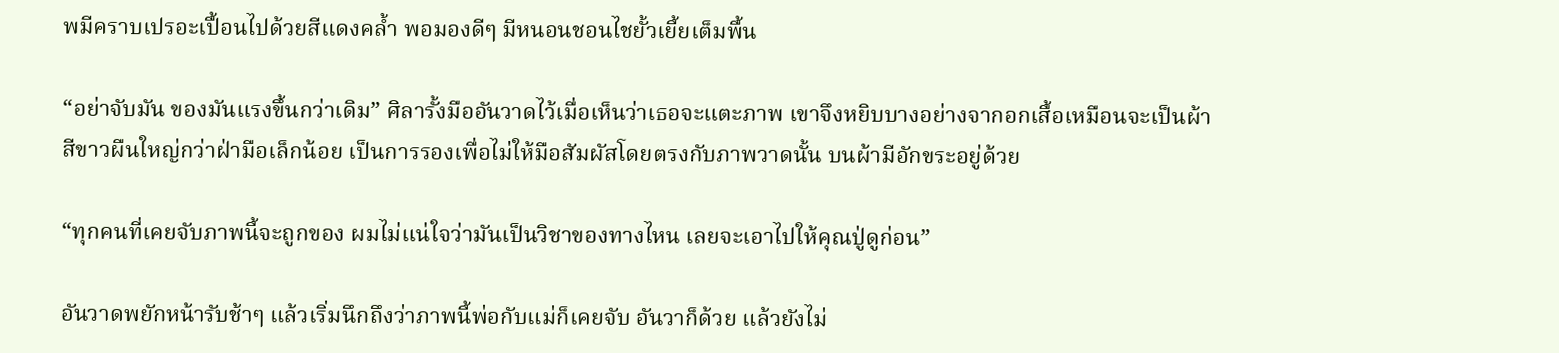พมีคราบเปรอะเปื้อนไปด้วยสีแดงคล้ำ พอมองดีๆ มีหนอนชอนไชยั้วเยี้ยเต็มพื้น

“อย่าจับมัน ของมันแรงขึ้นกว่าเดิม” ศิลารั้งมืออันวาดไว้เมื่อเห็นว่าเธอจะแตะภาพ เขาจึงหยิบบางอย่างจากอกเสื้อเหมือนจะเป็นผ้าสีขาวผืนใหญ่กว่าฝ่ามือเล็กน้อย เป็นการรองเพื่อไม่ให้มือสัมผัสโดยตรงกับภาพวาดนั้น บนผ้ามีอักขระอยู่ด้วย

“ทุกคนที่เคยจับภาพนี้จะถูกของ ผมไม่แน่ใจว่ามันเป็นวิชาของทางไหน เลยจะเอาไปให้คุณปู่ดูก่อน”

อันวาดพยักหน้ารับช้าๆ แล้วเริ่มนึกถึงว่าภาพนี้พ่อกับแม่ก็เคยจับ อันวาก็ด้วย แล้วยังไม่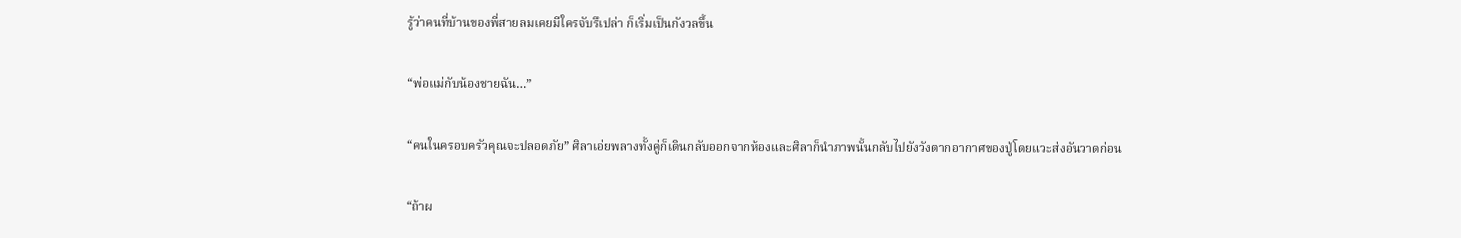รู้ว่าคนที่บ้านของพี่สายลมเคยมีใครจับรึเปล่า ก็เริ่มเป็นกังวลขึ้น

“พ่อแม่กับน้องชายฉัน…”

“คนในครอบครัวคุณจะปลอดภัย” ศิลาเอ่ยพลางทั้งคู่ก็เดินกลับออกจากห้องและศิลาก็นำภาพนั้นกลับไปยังวังตากอากาศของปู่โดยแวะส่งอันวาดก่อน

“ถ้าผ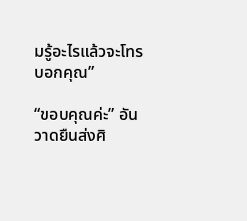มรู้อะไรแล้วจะโทรบอกคุณ”

“ขอบคุณค่ะ” อันวาดยืนส่งศิ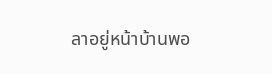ลาอยู่หน้าบ้านพอ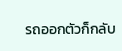รถออกตัวก็กลับ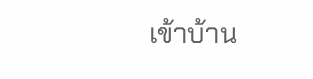เข้าบ้าน